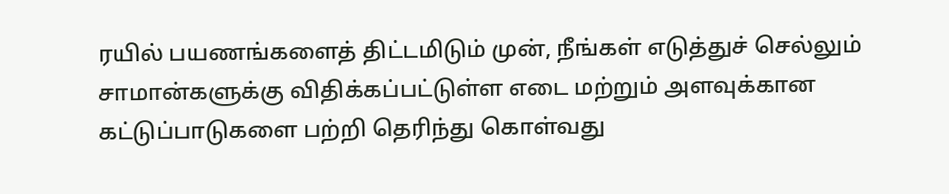ரயில் பயணங்களைத் திட்டமிடும் முன், நீங்கள் எடுத்துச் செல்லும் சாமான்களுக்கு விதிக்கப்பட்டுள்ள எடை மற்றும் அளவுக்கான கட்டுப்பாடுகளை பற்றி தெரிந்து கொள்வது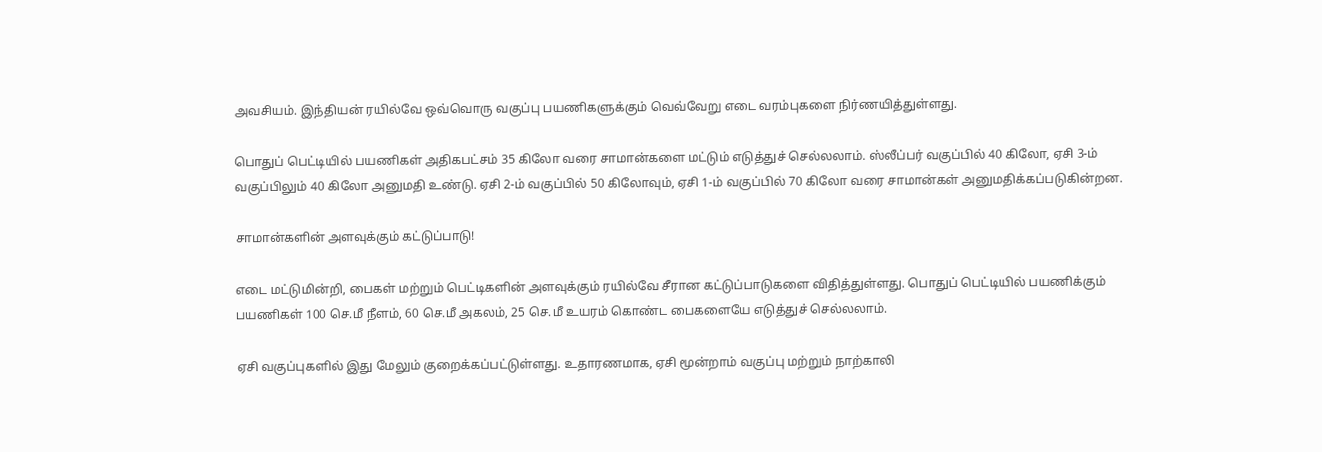அவசியம். இந்தியன் ரயில்வே ஒவ்வொரு வகுப்பு பயணிகளுக்கும் வெவ்வேறு எடை வரம்புகளை நிர்ணயித்துள்ளது.

பொதுப் பெட்டியில் பயணிகள் அதிகபட்சம் 35 கிலோ வரை சாமான்களை மட்டும் எடுத்துச் செல்லலாம். ஸ்லீப்பர் வகுப்பில் 40 கிலோ, ஏசி 3-ம் வகுப்பிலும் 40 கிலோ அனுமதி உண்டு. ஏசி 2-ம் வகுப்பில் 50 கிலோவும், ஏசி 1-ம் வகுப்பில் 70 கிலோ வரை சாமான்கள் அனுமதிக்கப்படுகின்றன.

சாமான்களின் அளவுக்கும் கட்டுப்பாடு!

எடை மட்டுமின்றி, பைகள் மற்றும் பெட்டிகளின் அளவுக்கும் ரயில்வே சீரான கட்டுப்பாடுகளை விதித்துள்ளது. பொதுப் பெட்டியில் பயணிக்கும் பயணிகள் 100 செ.மீ நீளம், 60 செ.மீ அகலம், 25 செ.மீ உயரம் கொண்ட பைகளையே எடுத்துச் செல்லலாம்.

ஏசி வகுப்புகளில் இது மேலும் குறைக்கப்பட்டுள்ளது. உதாரணமாக, ஏசி மூன்றாம் வகுப்பு மற்றும் நாற்காலி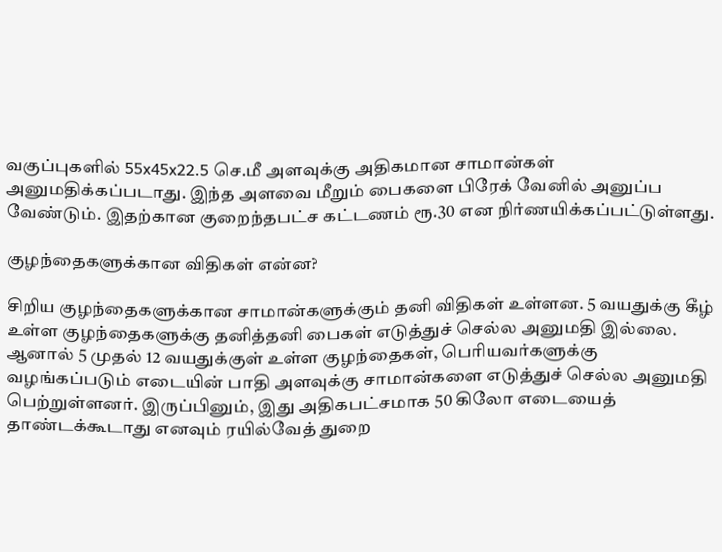வகுப்புகளில் 55x45x22.5 செ.மீ அளவுக்கு அதிகமான சாமான்கள் அனுமதிக்கப்படாது. இந்த அளவை மீறும் பைகளை பிரேக் வேனில் அனுப்ப வேண்டும். இதற்கான குறைந்தபட்ச கட்டணம் ரூ.30 என நிர்ணயிக்கப்பட்டுள்ளது.

குழந்தைகளுக்கான விதிகள் என்ன?

சிறிய குழந்தைகளுக்கான சாமான்களுக்கும் தனி விதிகள் உள்ளன. 5 வயதுக்கு கீழ் உள்ள குழந்தைகளுக்கு தனித்தனி பைகள் எடுத்துச் செல்ல அனுமதி இல்லை. ஆனால் 5 முதல் 12 வயதுக்குள் உள்ள குழந்தைகள், பெரியவர்களுக்கு வழங்கப்படும் எடையின் பாதி அளவுக்கு சாமான்களை எடுத்துச் செல்ல அனுமதி பெற்றுள்ளனர். இருப்பினும், இது அதிகபட்சமாக 50 கிலோ எடையைத் தாண்டக்கூடாது எனவும் ரயில்வேத் துறை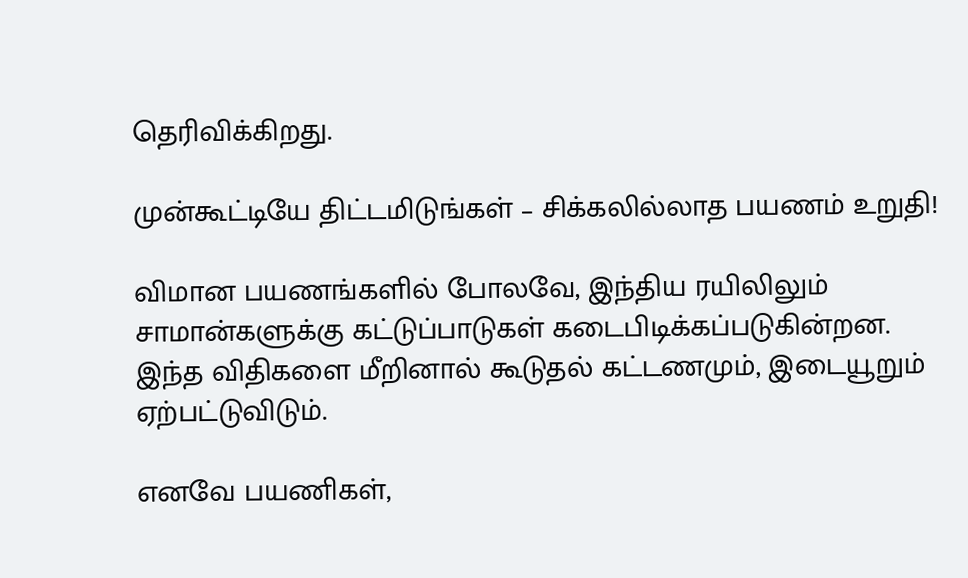தெரிவிக்கிறது.

முன்கூட்டியே திட்டமிடுங்கள் – சிக்கலில்லாத பயணம் உறுதி!

விமான பயணங்களில் போலவே, இந்திய ரயிலிலும் சாமான்களுக்கு கட்டுப்பாடுகள் கடைபிடிக்கப்படுகின்றன. இந்த விதிகளை மீறினால் கூடுதல் கட்டணமும், இடையூறும் ஏற்பட்டுவிடும்.

எனவே பயணிகள்,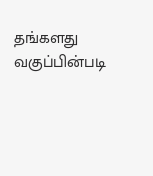தங்களது வகுப்பின்படி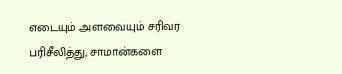எடையும் அளவையும் சரிவர பரிசீலித்து, சாமான்களை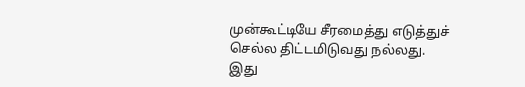முன்கூட்டியே சீரமைத்து எடுத்துச் செல்ல திட்டமிடுவது நல்லது. இது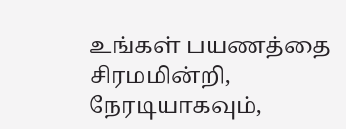உங்கள் பயணத்தை சிரமமின்றி, நேரடியாகவும்,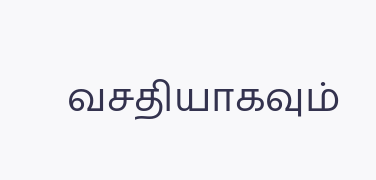வசதியாகவும்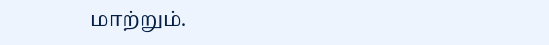மாற்றும்.